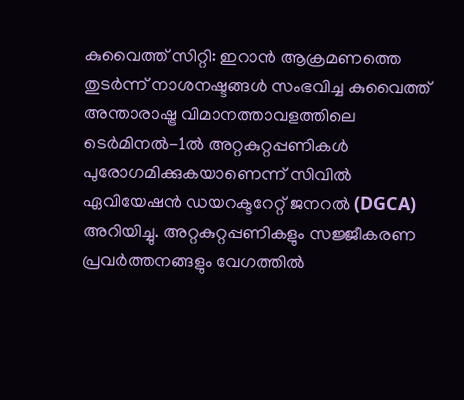കുവൈത്ത് സിറ്റി: ഇറാൻ ആക്രമണത്തെ തുടർന്ന് നാശനഷ്ടങ്ങൾ സംഭവിച്ച കുവൈത്ത് അന്താരാഷ്ട്ര വിമാനത്താവളത്തിലെ ടെർമിനൽ-1ൽ അറ്റകുറ്റപ്പണികൾ പുരോഗമിക്കുകയാണെന്ന് സിവിൽ ഏവിയേഷൻ ഡയറക്ടറേറ്റ് ജനറൽ (DGCA) അറിയിച്ചു. അറ്റകുറ്റപ്പണികളും സജ്ജീകരണ പ്രവർത്തനങ്ങളും വേഗത്തിൽ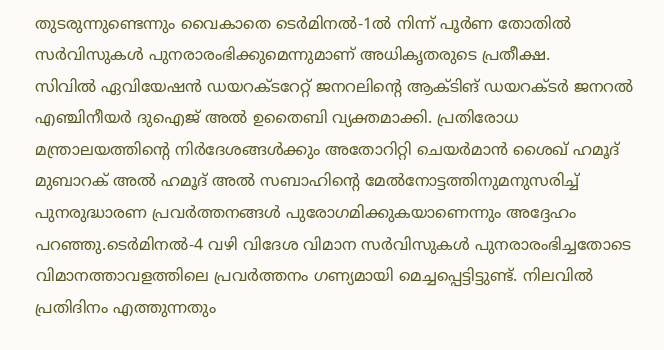തുടരുന്നുണ്ടെന്നും വൈകാതെ ടെർമിനൽ-1ൽ നിന്ന് പൂർണ തോതിൽ സർവിസുകൾ പുനരാരംഭിക്കുമെന്നുമാണ് അധികൃതരുടെ പ്രതീക്ഷ.
സിവിൽ ഏവിയേഷൻ ഡയറക്ടറേറ്റ് ജനറലിന്റെ ആക്ടിങ് ഡയറക്ടർ ജനറൽ എഞ്ചിനീയർ ദുഐജ് അൽ ഉതൈബി വ്യക്തമാക്കി. പ്രതിരോധ മന്ത്രാലയത്തിന്റെ നിർദേശങ്ങൾക്കും അതോറിറ്റി ചെയർമാൻ ശൈഖ് ഹമൂദ് മുബാറക് അൽ ഹമൂദ് അൽ സബാഹിന്റെ മേൽനോട്ടത്തിനുമനുസരിച്ച് പുനരുദ്ധാരണ പ്രവർത്തനങ്ങൾ പുരോഗമിക്കുകയാണെന്നും അദ്ദേഹം പറഞ്ഞു.ടെർമിനൽ-4 വഴി വിദേശ വിമാന സർവിസുകൾ പുനരാരംഭിച്ചതോടെ വിമാനത്താവളത്തിലെ പ്രവർത്തനം ഗണ്യമായി മെച്ചപ്പെട്ടിട്ടുണ്ട്. നിലവിൽ പ്രതിദിനം എത്തുന്നതും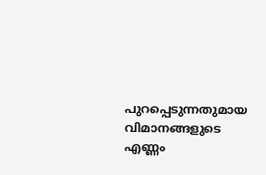പുറപ്പെടുന്നതുമായ വിമാനങ്ങളുടെ എണ്ണം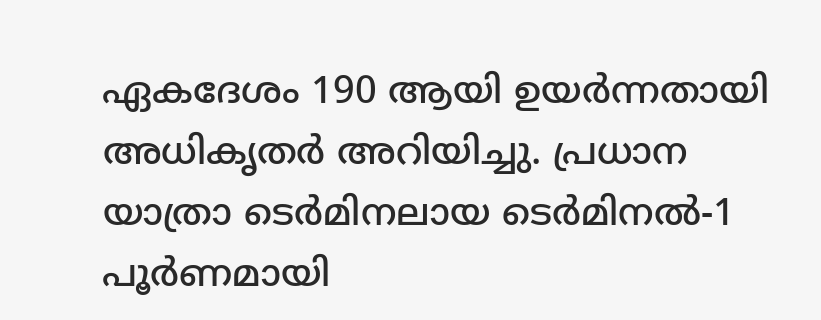ഏകദേശം 190 ആയി ഉയർന്നതായി അധികൃതർ അറിയിച്ചു. പ്രധാന യാത്രാ ടെർമിനലായ ടെർമിനൽ-1 പൂർണമായി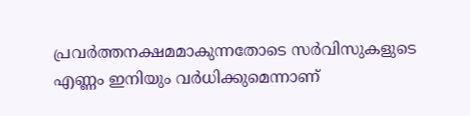പ്രവർത്തനക്ഷമമാകുന്നതോടെ സർവിസുകളുടെ എണ്ണം ഇനിയും വർധിക്കുമെന്നാണ്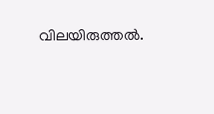വിലയിരുത്തൽ.